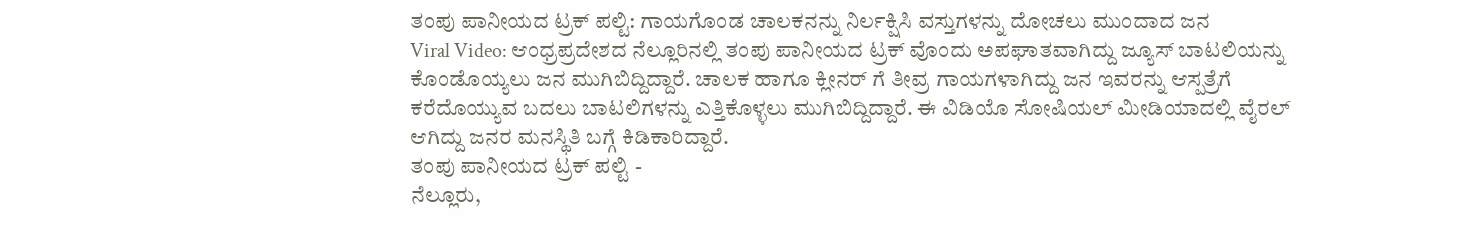ತಂಪು ಪಾನೀಯದ ಟ್ರಕ್ ಪಲ್ಟಿ: ಗಾಯಗೊಂಡ ಚಾಲಕನನ್ನು ನಿರ್ಲಕ್ಷಿಸಿ ವಸ್ತುಗಳನ್ನು ದೋಚಲು ಮುಂದಾದ ಜನ
Viral Video: ಆಂಧ್ರಪ್ರದೇಶದ ನೆಲ್ಲೂರಿನಲ್ಲಿ ತಂಪು ಪಾನೀಯದ ಟ್ರಕ್ ವೊಂದು ಅಪಘಾತವಾಗಿದ್ದು ಜ್ಯೂಸ್ ಬಾಟಲಿಯನ್ನು ಕೊಂಡೊಯ್ಯಲು ಜನ ಮುಗಿಬಿದ್ದಿದ್ದಾರೆ. ಚಾಲಕ ಹಾಗೂ ಕ್ಲೀನರ್ ಗೆ ತೀವ್ರ ಗಾಯಗಳಾಗಿದ್ದು ಜನ ಇವರನ್ನು ಆಸ್ಪತ್ರೆಗೆ ಕರೆದೊಯ್ಯುವ ಬದಲು ಬಾಟಲಿಗಳನ್ನು ಎತ್ತಿಕೊಳ್ಳಲು ಮುಗಿಬಿದ್ದಿದ್ದಾರೆ. ಈ ವಿಡಿಯೊ ಸೋಷಿಯಲ್ ಮೀಡಿಯಾದಲ್ಲಿ ವೈರಲ್ ಆಗಿದ್ದು ಜನರ ಮನಸ್ಥಿತಿ ಬಗ್ಗೆ ಕಿಡಿಕಾರಿದ್ದಾರೆ.
ತಂಪು ಪಾನೀಯದ ಟ್ರಕ್ ಪಲ್ಟಿ -
ನೆಲ್ಲೂರು,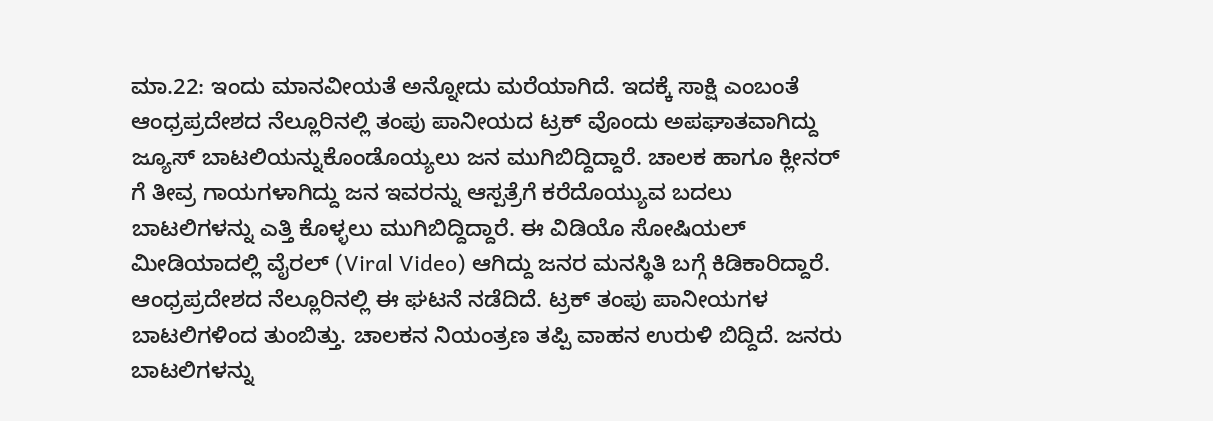ಮಾ.22: ಇಂದು ಮಾನವೀಯತೆ ಅನ್ನೋದು ಮರೆಯಾಗಿದೆ. ಇದಕ್ಕೆ ಸಾಕ್ಷಿ ಎಂಬಂತೆ ಆಂಧ್ರಪ್ರದೇಶದ ನೆಲ್ಲೂರಿನಲ್ಲಿ ತಂಪು ಪಾನೀಯದ ಟ್ರಕ್ ವೊಂದು ಅಪಘಾತವಾಗಿದ್ದು ಜ್ಯೂಸ್ ಬಾಟಲಿಯನ್ನುಕೊಂಡೊಯ್ಯಲು ಜನ ಮುಗಿಬಿದ್ದಿದ್ದಾರೆ. ಚಾಲಕ ಹಾಗೂ ಕ್ಲೀನರ್ ಗೆ ತೀವ್ರ ಗಾಯಗಳಾಗಿದ್ದು ಜನ ಇವರನ್ನು ಆಸ್ಪತ್ರೆಗೆ ಕರೆದೊಯ್ಯುವ ಬದಲು ಬಾಟಲಿಗಳನ್ನು ಎತ್ತಿ ಕೊಳ್ಳಲು ಮುಗಿಬಿದ್ದಿದ್ದಾರೆ. ಈ ವಿಡಿಯೊ ಸೋಷಿಯಲ್ ಮೀಡಿಯಾದಲ್ಲಿ ವೈರಲ್ (Viral Video) ಆಗಿದ್ದು ಜನರ ಮನಸ್ಥಿತಿ ಬಗ್ಗೆ ಕಿಡಿಕಾರಿದ್ದಾರೆ.
ಆಂಧ್ರಪ್ರದೇಶದ ನೆಲ್ಲೂರಿನಲ್ಲಿ ಈ ಘಟನೆ ನಡೆದಿದೆ. ಟ್ರಕ್ ತಂಪು ಪಾನೀಯಗಳ ಬಾಟಲಿಗಳಿಂದ ತುಂಬಿತ್ತು. ಚಾಲಕನ ನಿಯಂತ್ರಣ ತಪ್ಪಿ ವಾಹನ ಉರುಳಿ ಬಿದ್ದಿದೆ. ಜನರು ಬಾಟಲಿಗಳನ್ನು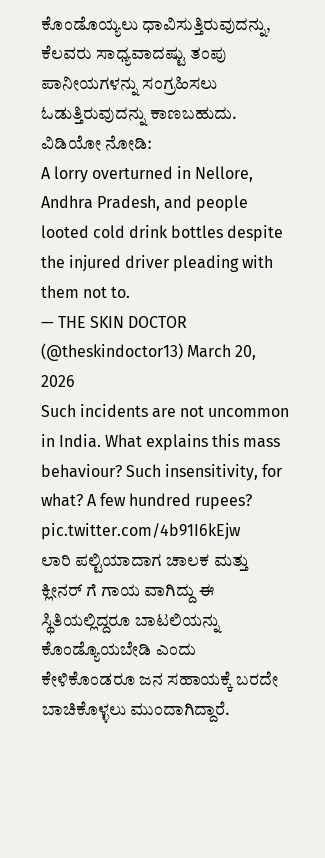ಕೊಂಡೊಯ್ಯಲು ಧಾವಿಸುತ್ತಿರುವುದನ್ನು, ಕೆಲವರು ಸಾಧ್ಯವಾದಷ್ಟು ತಂಪು ಪಾನೀಯಗಳನ್ನು ಸಂಗ್ರಹಿಸಲು ಓಡುತ್ತಿರುವುದನ್ನು ಕಾಣಬಹುದು.
ವಿಡಿಯೋ ನೋಡಿ:
A lorry overturned in Nellore, Andhra Pradesh, and people looted cold drink bottles despite the injured driver pleading with them not to.
— THE SKIN DOCTOR (@theskindoctor13) March 20, 2026
Such incidents are not uncommon in India. What explains this mass behaviour? Such insensitivity, for what? A few hundred rupees? pic.twitter.com/4b91I6kEjw
ಲಾರಿ ಪಲ್ಟಿಯಾದಾಗ ಚಾಲಕ ಮತ್ತು ಕ್ಲೀನರ್ ಗೆ ಗಾಯ ವಾಗಿದ್ದು ಈ ಸ್ಥಿತಿಯಲ್ಲಿದ್ದರೂ ಬಾಟಲಿಯನ್ನು ಕೊಂಡ್ಯೊಯಬೇಡಿ ಎಂದು ಕೇಳಿಕೊಂಡರೂ ಜನ ಸಹಾಯಕ್ಕೆ ಬರದೇ ಬಾಚಿಕೊಳ್ಳಲು ಮುಂದಾಗಿದ್ದಾರೆ.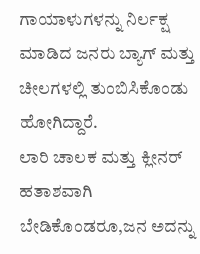ಗಾಯಾಳುಗಳನ್ನು ನಿರ್ಲಕ್ಷ ಮಾಡಿದ ಜನರು ಬ್ಯಾಗ್ ಮತ್ತು ಚೀಲಗಳಲ್ಲಿ ತುಂಬಿಸಿಕೊಂಡು ಹೋಗಿದ್ದಾರೆ.
ಲಾರಿ ಚಾಲಕ ಮತ್ತು ಕ್ಲೀನರ್ ಹತಾಶವಾಗಿ ಬೇಡಿಕೊಂಡರೂ,ಜನ ಅದನ್ನು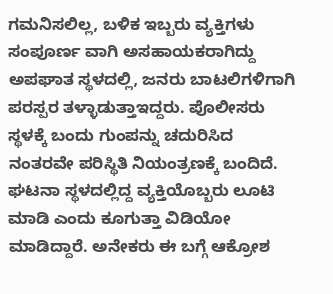ಗಮನಿಸಲಿಲ್ಲ, ಬಳಿಕ ಇಬ್ಬರು ವ್ಯಕ್ತಿಗಳು ಸಂಪೂರ್ಣ ವಾಗಿ ಅಸಹಾಯಕರಾಗಿದ್ದು ಅಪಘಾತ ಸ್ಥಳದಲ್ಲಿ, ಜನರು ಬಾಟಲಿಗಳಿಗಾಗಿ ಪರಸ್ಪರ ತಳ್ಳಾಡುತ್ತಾಇದ್ದರು. ಪೊಲೀಸರು ಸ್ಥಳಕ್ಕೆ ಬಂದು ಗುಂಪನ್ನು ಚದುರಿಸಿದ ನಂತರವೇ ಪರಿಸ್ಥಿತಿ ನಿಯಂತ್ರಣಕ್ಕೆ ಬಂದಿದೆ.
ಘಟನಾ ಸ್ಥಳದಲ್ಲಿದ್ದ ವ್ಯಕ್ತಿಯೊಬ್ಬರು ಲೂಟಿ ಮಾಡಿ ಎಂದು ಕೂಗುತ್ತಾ ವಿಡಿಯೋ ಮಾಡಿದ್ದಾರೆ. ಅನೇಕರು ಈ ಬಗ್ಗೆ ಆಕ್ರೋಶ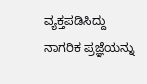ವ್ಯಕ್ತಪಡಿಸಿದ್ದು ನಾಗರಿಕ ಪ್ರಜ್ಞೆಯನ್ನು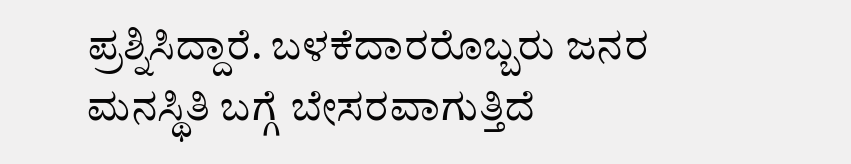ಪ್ರಶ್ನಿಸಿದ್ದಾರೆ. ಬಳಕೆದಾರರೊಬ್ಬರು ಜನರ ಮನಸ್ಥಿತಿ ಬಗ್ಗೆ ಬೇಸರವಾಗುತ್ತಿದೆ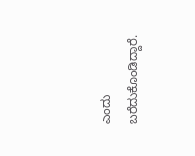ಎಂದು ಬರೆದುಕೊಂಡಿದ್ದಾರೆ.